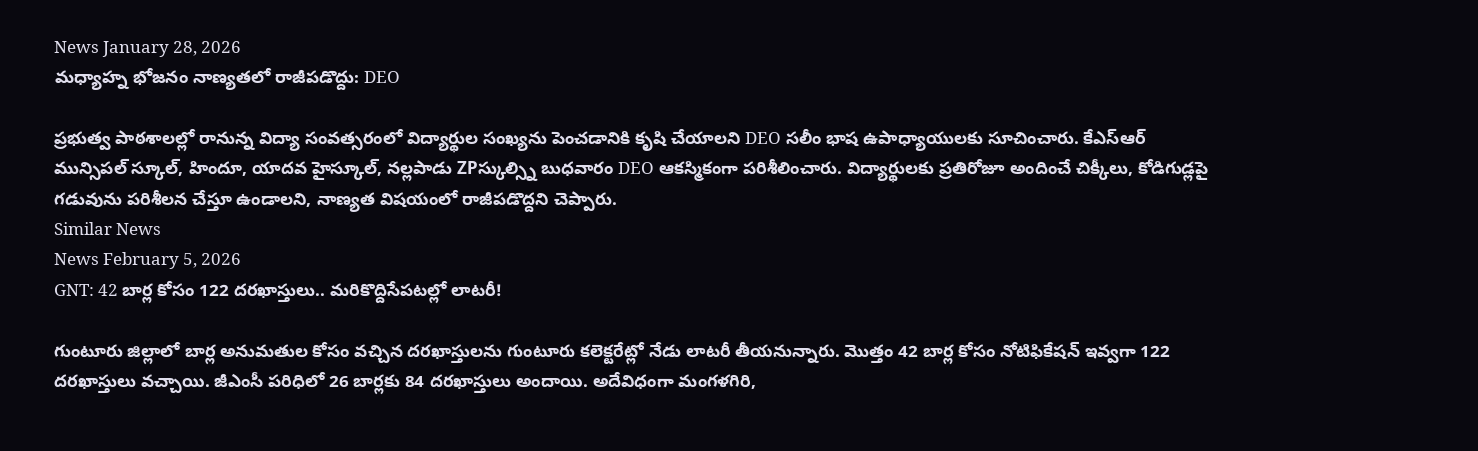News January 28, 2026
మధ్యాహ్న భోజనం నాణ్యతలో రాజీపడొద్దు: DEO

ప్రభుత్వ పాఠశాలల్లో రానున్న విద్యా సంవత్సరంలో విద్యార్థుల సంఖ్యను పెంచడానికి కృషి చేయాలని DEO సలీం భాష ఉపాధ్యాయులకు సూచించారు. కేఎస్ఆర్ మున్సిపల్ స్కూల్, హిందూ, యాదవ హైస్కూల్, నల్లపాడు ZPస్కుల్స్ని బుధవారం DEO ఆకస్మికంగా పరిశీలించారు. విద్యార్థులకు ప్రతిరోజూ అందించే చిక్కీలు, కోడిగుడ్లపై గడువును పరిశీలన చేస్తూ ఉండాలని, నాణ్యత విషయంలో రాజీపడొద్దని చెప్పారు.
Similar News
News February 5, 2026
GNT: 42 బార్ల కోసం 122 దరఖాస్తులు.. మరికొద్దిసేపటల్లో లాటరీ!

గుంటూరు జిల్లాలో బార్ల అనుమతుల కోసం వచ్చిన దరఖాస్తులను గుంటూరు కలెక్టరేట్లో నేడు లాటరీ తీయనున్నారు. మొత్తం 42 బార్ల కోసం నోటిఫికేషన్ ఇవ్వగా 122 దరఖాస్తులు వచ్చాయి. జీఎంసీ పరిధిలో 26 బార్లకు 84 దరఖాస్తులు అందాయి. అదేవిధంగా మంగళగిరి,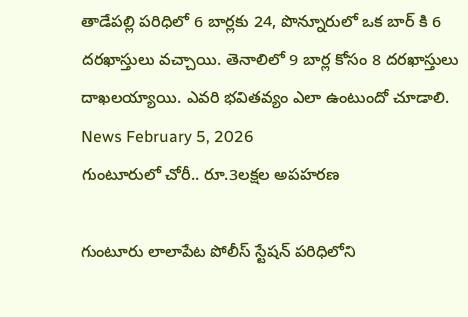తాడేపల్లి పరిధిలో 6 బార్లకు 24, పొన్నూరులో ఒక బార్ కి 6 దరఖాస్తులు వచ్చాయి. తెనాలిలో 9 బార్ల కోసం 8 దరఖాస్తులు దాఖలయ్యాయి. ఎవరి భవితవ్యం ఎలా ఉంటుందో చూడాలి.
News February 5, 2026
గుంటూరులో చోరీ.. రూ.3లక్షల అపహరణ

గుంటూరు లాలాపేట పోలీస్ స్టేషన్ పరిధిలోని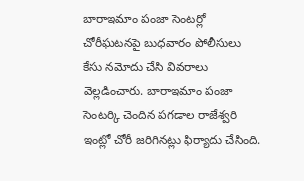బారాఇమాం పంజా సెంటర్లో చోరీఘటనపై బుధవారం పోలీసులు కేసు నమోదు చేసి వివరాలు వెల్లడించారు. బారాఇమాం పంజా సెంటర్కి చెందిన పగడాల రాజేశ్వరి ఇంట్లో చోరీ జరిగినట్లు ఫిర్యాదు చేసింది.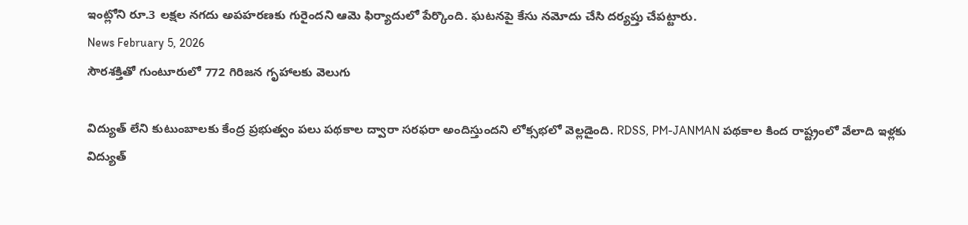ఇంట్లోని రూ.3 లక్షల నగదు అపహరణకు గురైందని ఆమె ఫిర్యాదులో పేర్కొంది. ఘటనపై కేసు నమోదు చేసి దర్యప్తు చేపట్టారు.
News February 5, 2026
సౌరశక్తితో గుంటూరులో 772 గిరిజన గృహాలకు వెలుగు

విద్యుత్ లేని కుటుంబాలకు కేంద్ర ప్రభుత్వం పలు పథకాల ద్వారా సరఫరా అందిస్తుందని లోక్సభలో వెల్లడైంది. RDSS, PM-JANMAN పథకాల కింద రాష్ట్రంలో వేలాది ఇళ్లకు విద్యుత్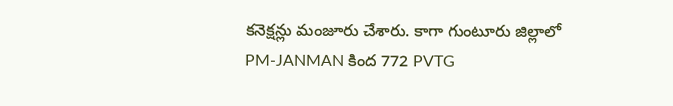కనెక్షన్లు మంజూరు చేశారు. కాగా గుంటూరు జిల్లాలో PM-JANMAN కింద 772 PVTG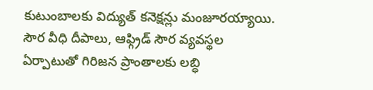కుటుంబాలకు విద్యుత్ కనెక్షన్లు మంజూరయ్యాయి. సౌర వీధి దీపాలు, ఆఫ్గ్రిడ్ సౌర వ్యవస్థల ఏర్పాటుతో గిరిజన ప్రాంతాలకు లబ్ధి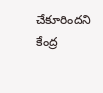చేకూరిందని కేంద్ర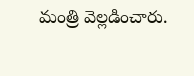మంత్రి వెల్లడించారు.